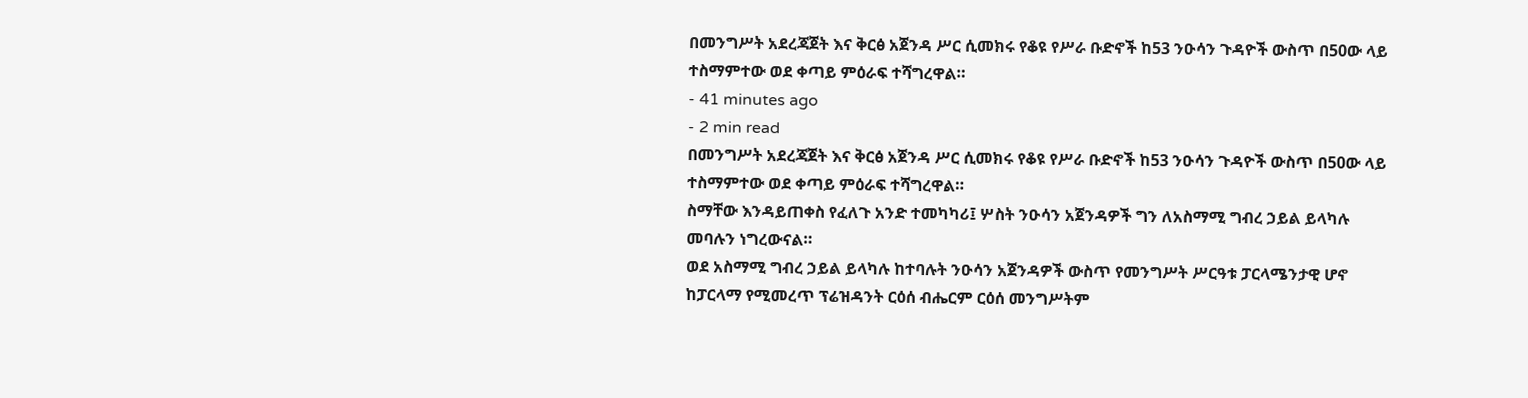በመንግሥት አደረጃጀት እና ቅርፅ አጀንዳ ሥር ሲመክሩ የቆዩ የሥራ ቡድኖች ከ53 ንዑሳን ጉዳዮች ውስጥ በ50ው ላይ ተስማምተው ወደ ቀጣይ ምዕራፍ ተሻግረዋል።
- 41 minutes ago
- 2 min read
በመንግሥት አደረጃጀት እና ቅርፅ አጀንዳ ሥር ሲመክሩ የቆዩ የሥራ ቡድኖች ከ53 ንዑሳን ጉዳዮች ውስጥ በ50ው ላይ ተስማምተው ወደ ቀጣይ ምዕራፍ ተሻግረዋል።
ስማቸው እንዳይጠቀስ የፈለጉ አንድ ተመካካሪ፤ ሦስት ንዑሳን አጀንዳዎች ግን ለአስማሚ ግብረ ኃይል ይላካሉ መባሉን ነግረውናል።
ወደ አስማሚ ግብረ ኃይል ይላካሉ ከተባሉት ንዑሳን አጀንዳዎች ውስጥ የመንግሥት ሥርዓቱ ፓርላሜንታዊ ሆኖ ከፓርላማ የሚመረጥ ፕሬዝዳንት ርዕሰ ብሔርም ርዕሰ መንግሥትም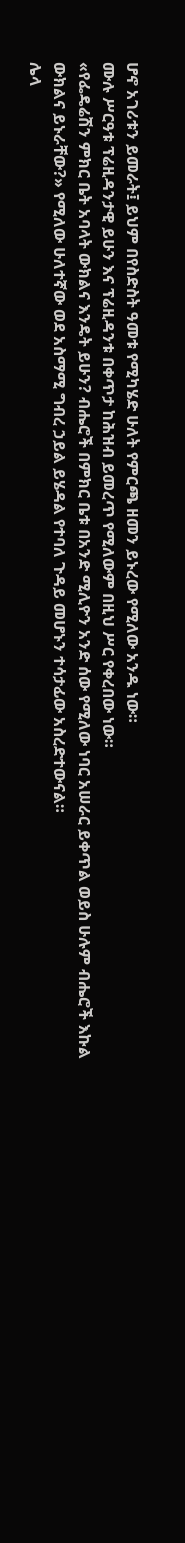ሆኖ አገሪቱን ይመራት፤ ይህም በየስድስት ዓመቱ የሚካሄድ ሁለት የምርጫ ዘመን ይኑረው የሚለው አንዱ ነው።
ሙሉ ሥርዓቱ ፕሬዚዳንታዊ ይሁን እና ፕሬዚዳንቱ በቀጥታ ከሕዝብ ይመረጥ የሚለውም በዚህ ሥር የቀረበው ነው።
«የፌዴሬሽን ምክር ቤት አባላት ውክልና እንዴት ይሁን? ብሔሮች በምክር ቤቱ በአንድ ሚሊዮን አንድ ሰው የሚለው ነባር አሠራር ይቀጥል ወይስ ሁሉም ብሔሮች እኩል ውክልና ይኑራቸው?» የሚለው ሁለተኛው ወደ አስማሚ ግብረ ኃይል ይሄዳል የተባለ ጉዳይ መሆኑን ተሳታፊው አስረድተውናል።
ሌላ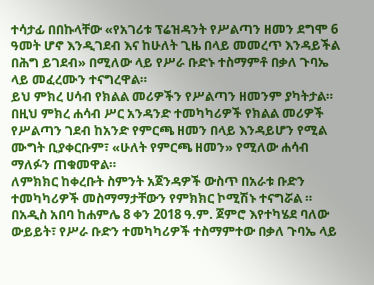ተሳታፊ በበኩላቸው «የአገሪቱ ፕሬዝዳንት የሥልጣን ዘመን ደግሞ 6 ዓመት ሆኖ እንዲገደብ እና ከሁለት ጊዜ በላይ መመረጥ እንዳይችል በሕግ ይገደብ» በሚለው ላይ የሥራ ቡድኑ ተስማምቶ በቃለ ጉባኤ ላይ መፈረሙን ተናግረዋል።
ይህ ምክረ ሀሳብ የክልል መሪዎችን የሥልጣን ዘመንም ያካትታል።
በዚህ ምክረ ሐሳብ ሥር አንዳንድ ተመካካሪዎች የክልል መሪዎች የሥልጣን ገደብ ከአንድ የምርጫ ዘመን በላይ እንዳይሆን የሚል ሙግት ቢያቀርቡም፣ «ሁለት የምርጫ ዘመን» የሚለው ሐሳብ ማለፉን ጠቁመዋል።
ለምክክር ከቀረቡት ስምንት አጀንዳዎች ውስጥ በአራቱ ቡድን ተመካካሪዎች መስማማታቸውን የምክክር ኮሚሽኑ ተናግሯል ።
በአዲስ አበባ ከሐምሌ 8 ቀን 2018 ዓ.ም. ጀምሮ እየተካሄደ ባለው ውይይት፣ የሥራ ቡድን ተመካካሪዎች ተስማምተው በቃለ ጉባኤ ላይ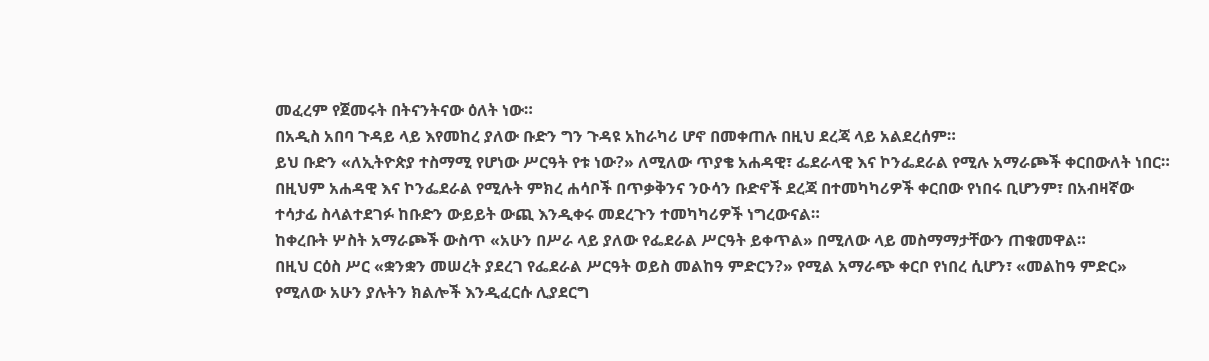መፈረም የጀመሩት በትናንትናው ዕለት ነው።
በአዲስ አበባ ጉዳይ ላይ እየመከረ ያለው ቡድን ግን ጉዳዩ አከራካሪ ሆኖ በመቀጠሉ በዚህ ደረጃ ላይ አልደረሰም።
ይህ ቡድን «ለኢትዮጵያ ተስማሚ የሆነው ሥርዓት የቱ ነው?» ለሚለው ጥያቄ አሐዳዊ፣ ፌደራላዊ እና ኮንፌደራል የሚሉ አማራጮች ቀርበውለት ነበር።
በዚህም አሐዳዊ እና ኮንፌደራል የሚሉት ምክረ ሐሳቦች በጥቃቅንና ንዑሳን ቡድኖች ደረጃ በተመካካሪዎች ቀርበው የነበሩ ቢሆንም፣ በአብዛኛው ተሳታፊ ስላልተደገፉ ከቡድን ውይይት ውጪ እንዲቀሩ መደረጉን ተመካካሪዎች ነግረውናል።
ከቀረቡት ሦስት አማራጮች ውስጥ «አሁን በሥራ ላይ ያለው የፌደራል ሥርዓት ይቀጥል» በሚለው ላይ መስማማታቸውን ጠቁመዋል።
በዚህ ርዕስ ሥር «ቋንቋን መሠረት ያደረገ የፌደራል ሥርዓት ወይስ መልከዓ ምድርን?» የሚል አማራጭ ቀርቦ የነበረ ሲሆን፣ «መልከዓ ምድር» የሚለው አሁን ያሉትን ክልሎች እንዲፈርሱ ሊያደርግ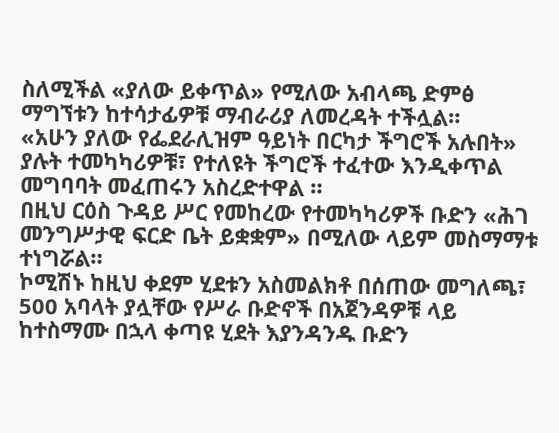ስለሚችል «ያለው ይቀጥል» የሚለው አብላጫ ድምፅ ማግኘቱን ከተሳታፊዎቹ ማብራሪያ ለመረዳት ተችሏል።
«አሁን ያለው የፌደራሊዝም ዓይነት በርካታ ችግሮች አሉበት» ያሉት ተመካካሪዎቹ፣ የተለዩት ችግሮች ተፈተው እንዲቀጥል መግባባት መፈጠሩን አስረድተዋል ።
በዚህ ርዕስ ጉዳይ ሥር የመከረው የተመካካሪዎች ቡድን «ሕገ መንግሥታዊ ፍርድ ቤት ይቋቋም» በሚለው ላይም መስማማቱ ተነግሯል።
ኮሚሽኑ ከዚህ ቀደም ሂደቱን አስመልክቶ በሰጠው መግለጫ፣ 500 አባላት ያሏቸው የሥራ ቡድኖች በአጀንዳዎቹ ላይ ከተስማሙ በኋላ ቀጣዩ ሂደት እያንዳንዱ ቡድን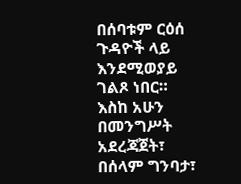በሰባቱም ርዕሰ ጉዳዮች ላይ እንደሚወያይ ገልጾ ነበር።
እስከ አሁን በመንግሥት አደረጃጀት፣ በሰላም ግንባታ፣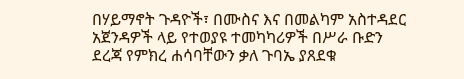በሃይማኖት ጉዳዮች፣ በሙስና እና በመልካም አስተዳደር አጀንዳዎች ላይ የተወያዩ ተመካካሪዎች በሥራ ቡድን ደረጃ የምክረ ሐሳባቸውን ቃለ ጉባኤ ያጸደቁ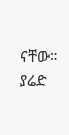ናቸው። ያሬድ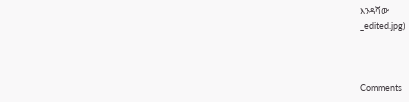እንዳሻው
_edited.jpg)



Comments